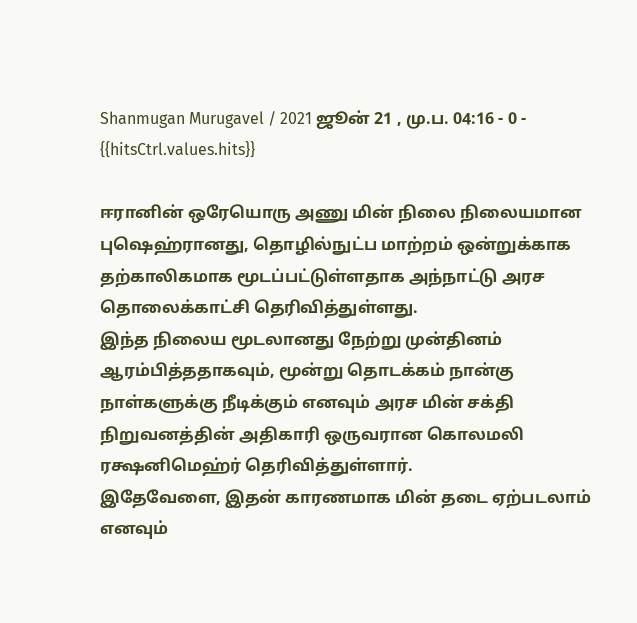Shanmugan Murugavel / 2021 ஜூன் 21 , மு.ப. 04:16 - 0 - {{hitsCtrl.values.hits}}

ஈரானின் ஒரேயொரு அணு மின் நிலை நிலையமான புஷெஹ்ரானது, தொழில்நுட்ப மாற்றம் ஒன்றுக்காக தற்காலிகமாக மூடப்பட்டுள்ளதாக அந்நாட்டு அரச தொலைக்காட்சி தெரிவித்துள்ளது.
இந்த நிலைய மூடலானது நேற்று முன்தினம் ஆரம்பித்ததாகவும், மூன்று தொடக்கம் நான்கு நாள்களுக்கு நீடிக்கும் எனவும் அரச மின் சக்தி நிறுவனத்தின் அதிகாரி ஒருவரான கொலமலி ரக்ஷனிமெஹ்ர் தெரிவித்துள்ளார்.
இதேவேளை, இதன் காரணமாக மின் தடை ஏற்படலாம் எனவும்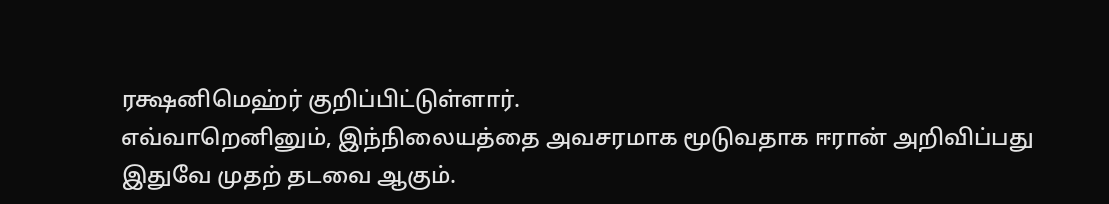ரக்ஷனிமெஹ்ர் குறிப்பிட்டுள்ளார்.
எவ்வாறெனினும், இந்நிலையத்தை அவசரமாக மூடுவதாக ஈரான் அறிவிப்பது இதுவே முதற் தடவை ஆகும்.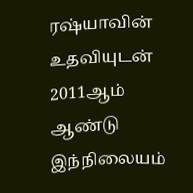ரஷ்யாவின் உதவியுடன் 2011ஆம் ஆண்டு இந்நிலையம்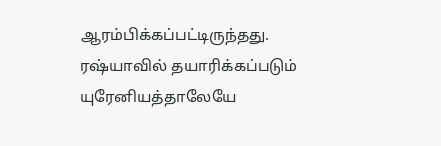ஆரம்பிக்கப்பட்டிருந்தது. ரஷ்யாவில் தயாரிக்கப்படும் யுரேனியத்தாலேயே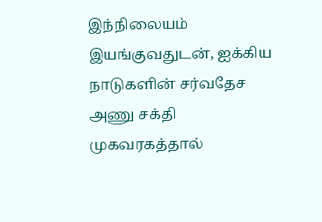இந்நிலையம் இயங்குவதுடன், ஐக்கிய நாடுகளின் சர்வதேச அணு சக்தி முகவரகத்தால்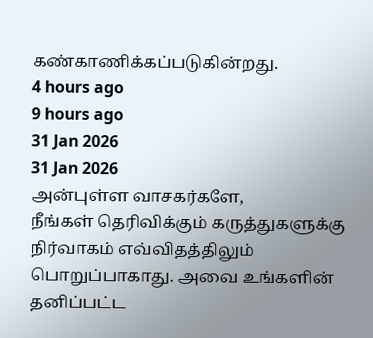கண்காணிக்கப்படுகின்றது.
4 hours ago
9 hours ago
31 Jan 2026
31 Jan 2026
அன்புள்ள வாசகர்களே,
நீங்கள் தெரிவிக்கும் கருத்துகளுக்கு நிர்வாகம் எவ்விதத்திலும் பொறுப்பாகாது. அவை உங்களின் தனிப்பட்ட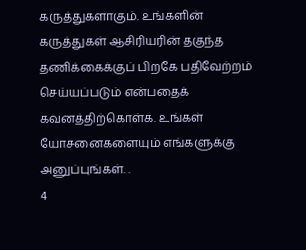கருத்துகளாகும். உங்களின் கருத்துகள் ஆசிரியரின் தகுந்த தணிக்கைக்குப் பிறகே பதிவேற்றம் செய்யப்படும் என்பதைக் கவனத்திற்கொள்க. உங்கள் யோசனைகளையும் எங்களுக்கு அனுப்புங்கள். .
4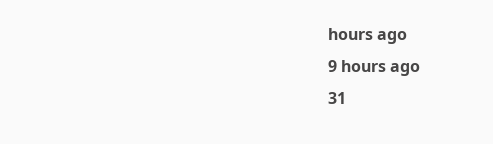hours ago
9 hours ago
31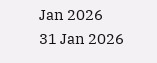Jan 2026
31 Jan 2026